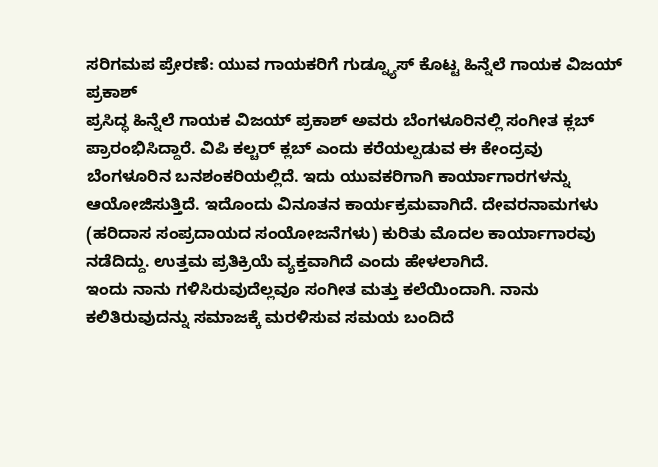ಸರಿಗಮಪ ಪ್ರೇರಣೆ: ಯುವ ಗಾಯಕರಿಗೆ ಗುಡ್ನ್ಯೂಸ್ ಕೊಟ್ಟ ಹಿನ್ನೆಲೆ ಗಾಯಕ ವಿಜಯ್ ಪ್ರಕಾಶ್
ಪ್ರಸಿದ್ಧ ಹಿನ್ನೆಲೆ ಗಾಯಕ ವಿಜಯ್ ಪ್ರಕಾಶ್ ಅವರು ಬೆಂಗಳೂರಿನಲ್ಲಿ ಸಂಗೀತ ಕ್ಲಬ್ ಪ್ರಾರಂಭಿಸಿದ್ದಾರೆ. ವಿಪಿ ಕಲ್ಚರ್ ಕ್ಲಬ್ ಎಂದು ಕರೆಯಲ್ಪಡುವ ಈ ಕೇಂದ್ರವು ಬೆಂಗಳೂರಿನ ಬನಶಂಕರಿಯಲ್ಲಿದೆ. ಇದು ಯುವಕರಿಗಾಗಿ ಕಾರ್ಯಾಗಾರಗಳನ್ನು ಆಯೋಜಿಸುತ್ತಿದೆ. ಇದೊಂದು ವಿನೂತನ ಕಾರ್ಯಕ್ರಮವಾಗಿದೆ. ದೇವರನಾಮಗಳು (ಹರಿದಾಸ ಸಂಪ್ರದಾಯದ ಸಂಯೋಜನೆಗಳು) ಕುರಿತು ಮೊದಲ ಕಾರ್ಯಾಗಾರವು ನಡೆದಿದ್ದು. ಉತ್ತಮ ಪ್ರತಿಕ್ರಿಯೆ ವ್ಯಕ್ತವಾಗಿದೆ ಎಂದು ಹೇಳಲಾಗಿದೆ.
ಇಂದು ನಾನು ಗಳಿಸಿರುವುದೆಲ್ಲವೂ ಸಂಗೀತ ಮತ್ತು ಕಲೆಯಿಂದಾಗಿ. ನಾನು ಕಲಿತಿರುವುದನ್ನು ಸಮಾಜಕ್ಕೆ ಮರಳಿಸುವ ಸಮಯ ಬಂದಿದೆ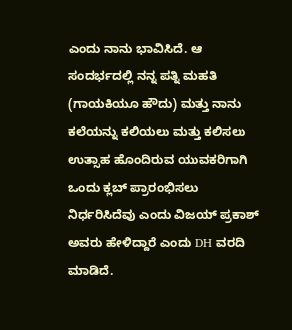ಎಂದು ನಾನು ಭಾವಿಸಿದೆ. ಆ ಸಂದರ್ಭದಲ್ಲಿ ನನ್ನ ಪತ್ನಿ ಮಹತಿ (ಗಾಯಕಿಯೂ ಹೌದು) ಮತ್ತು ನಾನು ಕಲೆಯನ್ನು ಕಲಿಯಲು ಮತ್ತು ಕಲಿಸಲು ಉತ್ಸಾಹ ಹೊಂದಿರುವ ಯುವಕರಿಗಾಗಿ ಒಂದು ಕ್ಲಬ್ ಪ್ರಾರಂಭಿಸಲು ನಿರ್ಧರಿಸಿದೆವು ಎಂದು ವಿಜಯ್ ಪ್ರಕಾಶ್ ಅವರು ಹೇಳಿದ್ದಾರೆ ಎಂದು DH ವರದಿ ಮಾಡಿದೆ.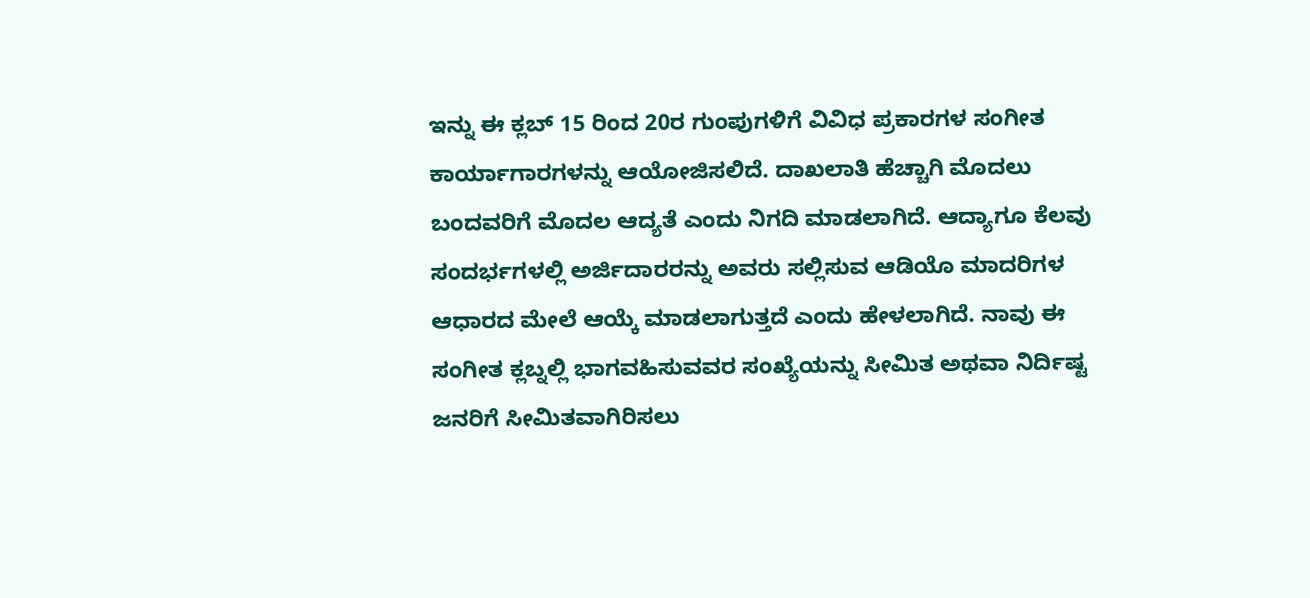ಇನ್ನು ಈ ಕ್ಲಬ್ 15 ರಿಂದ 20ರ ಗುಂಪುಗಳಿಗೆ ವಿವಿಧ ಪ್ರಕಾರಗಳ ಸಂಗೀತ ಕಾರ್ಯಾಗಾರಗಳನ್ನು ಆಯೋಜಿಸಲಿದೆ. ದಾಖಲಾತಿ ಹೆಚ್ಚಾಗಿ ಮೊದಲು ಬಂದವರಿಗೆ ಮೊದಲ ಆದ್ಯತೆ ಎಂದು ನಿಗದಿ ಮಾಡಲಾಗಿದೆ. ಆದ್ಯಾಗೂ ಕೆಲವು ಸಂದರ್ಭಗಳಲ್ಲಿ ಅರ್ಜಿದಾರರನ್ನು ಅವರು ಸಲ್ಲಿಸುವ ಆಡಿಯೊ ಮಾದರಿಗಳ ಆಧಾರದ ಮೇಲೆ ಆಯ್ಕೆ ಮಾಡಲಾಗುತ್ತದೆ ಎಂದು ಹೇಳಲಾಗಿದೆ. ನಾವು ಈ ಸಂಗೀತ ಕ್ಲಬ್ನಲ್ಲಿ ಭಾಗವಹಿಸುವವರ ಸಂಖ್ಯೆಯನ್ನು ಸೀಮಿತ ಅಥವಾ ನಿರ್ದಿಷ್ಟ ಜನರಿಗೆ ಸೀಮಿತವಾಗಿರಿಸಲು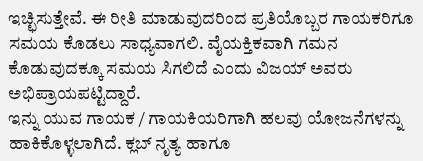ಇಚ್ಛಿಸುತ್ತೇವೆ. ಈ ರೀತಿ ಮಾಡುವುದರಿಂದ ಪ್ರತಿಯೊಬ್ಬರ ಗಾಯಕರಿಗೂ ಸಮಯ ಕೊಡಲು ಸಾಧ್ಯವಾಗಲಿ. ವೈಯಕ್ತಿಕವಾಗಿ ಗಮನ ಕೊಡುವುದಕ್ಕೂ ಸಮಯ ಸಿಗಲಿದೆ ಎಂದು ವಿಜಯ್ ಅವರು ಅಭಿಪ್ರಾಯಪಟ್ಟಿದ್ದಾರೆ.
ಇನ್ನು ಯುವ ಗಾಯಕ / ಗಾಯಕಿಯರಿಗಾಗಿ ಹಲವು ಯೋಜನೆಗಳನ್ನು ಹಾಕಿಕೊಳ್ಳಲಾಗಿದೆ. ಕ್ಲಬ್ ನೃತ್ಯ ಹಾಗೂ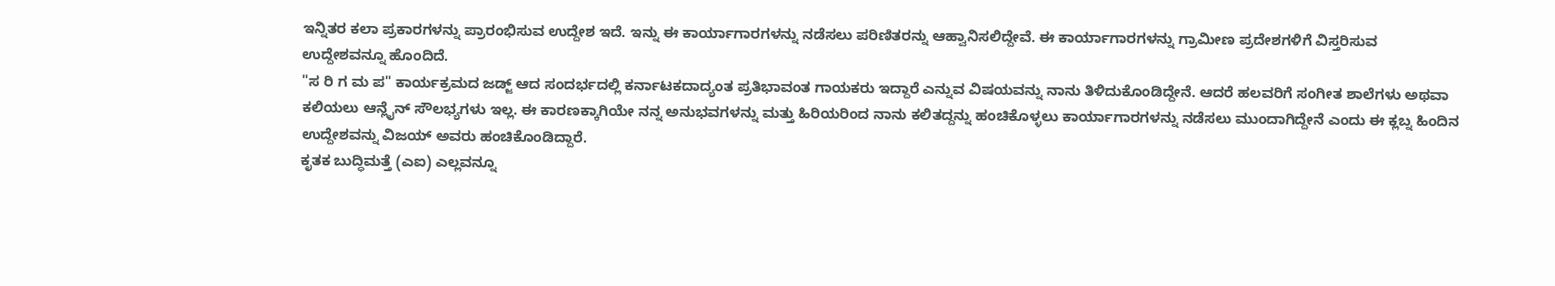ಇನ್ನಿತರ ಕಲಾ ಪ್ರಕಾರಗಳನ್ನು ಪ್ರಾರಂಭಿಸುವ ಉದ್ದೇಶ ಇದೆ. ಇನ್ನು ಈ ಕಾರ್ಯಾಗಾರಗಳನ್ನು ನಡೆಸಲು ಪರಿಣಿತರನ್ನು ಆಹ್ವಾನಿಸಲಿದ್ದೇವೆ. ಈ ಕಾರ್ಯಾಗಾರಗಳನ್ನು ಗ್ರಾಮೀಣ ಪ್ರದೇಶಗಳಿಗೆ ವಿಸ್ತರಿಸುವ ಉದ್ದೇಶವನ್ನೂ ಹೊಂದಿದೆ.
"ಸ ರಿ ಗ ಮ ಪ" ಕಾರ್ಯಕ್ರಮದ ಜಡ್ಜ್ ಆದ ಸಂದರ್ಭದಲ್ಲಿ ಕರ್ನಾಟಕದಾದ್ಯಂತ ಪ್ರತಿಭಾವಂತ ಗಾಯಕರು ಇದ್ದಾರೆ ಎನ್ನುವ ವಿಷಯವನ್ನು ನಾನು ತಿಳಿದುಕೊಂಡಿದ್ದೇನೆ. ಆದರೆ ಹಲವರಿಗೆ ಸಂಗೀತ ಶಾಲೆಗಳು ಅಥವಾ ಕಲಿಯಲು ಆನ್ಲೈನ್ ಸೌಲಭ್ಯಗಳು ಇಲ್ಲ. ಈ ಕಾರಣಕ್ಕಾಗಿಯೇ ನನ್ನ ಅನುಭವಗಳನ್ನು ಮತ್ತು ಹಿರಿಯರಿಂದ ನಾನು ಕಲಿತದ್ದನ್ನು ಹಂಚಿಕೊಳ್ಳಲು ಕಾರ್ಯಾಗಾರಗಳನ್ನು ನಡೆಸಲು ಮುಂದಾಗಿದ್ದೇನೆ ಎಂದು ಈ ಕ್ಲಬ್ನ ಹಿಂದಿನ ಉದ್ದೇಶವನ್ನು ವಿಜಯ್ ಅವರು ಹಂಚಿಕೊಂಡಿದ್ದಾರೆ.
ಕೃತಕ ಬುದ್ಧಿಮತ್ತೆ (ಎಐ) ಎಲ್ಲವನ್ನೂ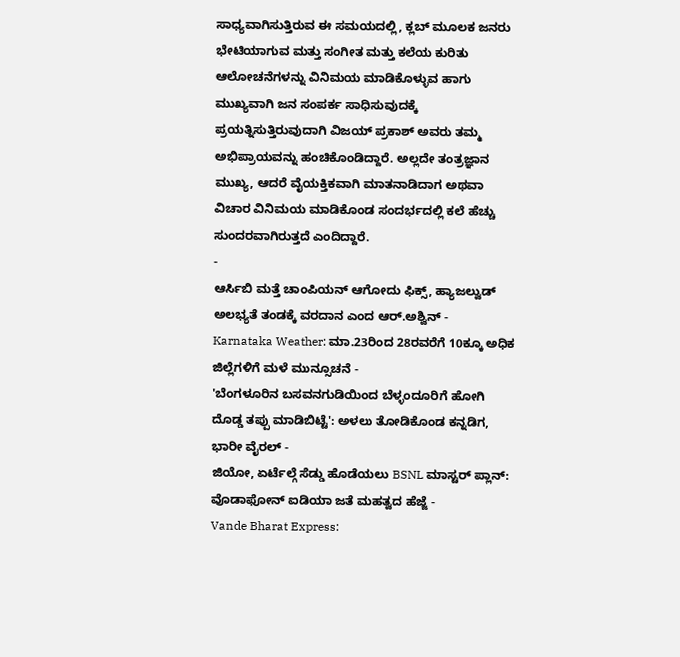ಸಾಧ್ಯವಾಗಿಸುತ್ತಿರುವ ಈ ಸಮಯದಲ್ಲಿ, ಕ್ಲಬ್ ಮೂಲಕ ಜನರು ಭೇಟಿಯಾಗುವ ಮತ್ತು ಸಂಗೀತ ಮತ್ತು ಕಲೆಯ ಕುರಿತು ಆಲೋಚನೆಗಳನ್ನು ವಿನಿಮಯ ಮಾಡಿಕೊಳ್ಳುವ ಹಾಗು ಮುಖ್ಯವಾಗಿ ಜನ ಸಂಪರ್ಕ ಸಾಧಿಸುವುದಕ್ಕೆ ಪ್ರಯತ್ನಿಸುತ್ತಿರುವುದಾಗಿ ವಿಜಯ್ ಪ್ರಕಾಶ್ ಅವರು ತಮ್ಮ ಅಭಿಪ್ರಾಯವನ್ನು ಹಂಚಿಕೊಂಡಿದ್ದಾರೆ. ಅಲ್ಲದೇ ತಂತ್ರಜ್ಞಾನ ಮುಖ್ಯ, ಆದರೆ ವೈಯಕ್ತಿಕವಾಗಿ ಮಾತನಾಡಿದಾಗ ಅಥವಾ ವಿಚಾರ ವಿನಿಮಯ ಮಾಡಿಕೊಂಡ ಸಂದರ್ಭದಲ್ಲಿ ಕಲೆ ಹೆಚ್ಚು ಸುಂದರವಾಗಿರುತ್ತದೆ ಎಂದಿದ್ದಾರೆ.
-
ಆರ್ಸಿಬಿ ಮತ್ತೆ ಚಾಂಪಿಯನ್ ಆಗೋದು ಫಿಕ್ಸ್, ಹ್ಯಾಜಲ್ವುಡ್ ಅಲಭ್ಯತೆ ತಂಡಕ್ಕೆ ವರದಾನ ಎಂದ ಆರ್.ಅಶ್ವಿನ್ -
Karnataka Weather: ಮಾ.23ರಿಂದ 28ರವರೆಗೆ 10ಕ್ಕೂ ಅಧಿಕ ಜಿಲ್ಲೆಗಳಿಗೆ ಮಳೆ ಮುನ್ಸೂಚನೆ -
'ಬೆಂಗಳೂರಿನ ಬಸವನಗುಡಿಯಿಂದ ಬೆಳ್ಳಂದೂರಿಗೆ ಹೋಗಿ ದೊಡ್ಡ ತಪ್ಪು ಮಾಡಿಬಿಟ್ಟೆ': ಅಳಲು ತೋಡಿಕೊಂಡ ಕನ್ನಡಿಗ, ಭಾರೀ ವೈರಲ್ -
ಜಿಯೋ, ಏರ್ಟೆಲ್ಗೆ ಸೆಡ್ಡು ಹೊಡೆಯಲು BSNL ಮಾಸ್ಟರ್ ಪ್ಲಾನ್: ವೊಡಾಫೋನ್ ಐಡಿಯಾ ಜತೆ ಮಹತ್ವದ ಹೆಜ್ಜೆ -
Vande Bharat Express: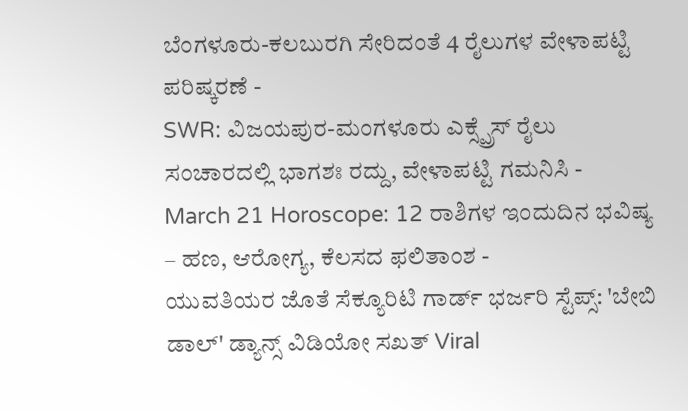ಬೆಂಗಳೂರು-ಕಲಬುರಗಿ ಸೇರಿದಂತೆ 4 ರೈಲುಗಳ ವೇಳಾಪಟ್ಟಿ ಪರಿಷ್ಕರಣೆ -
SWR: ವಿಜಯಪುರ-ಮಂಗಳೂರು ಎಕ್ಸ್ಪ್ರೆಸ್ ರೈಲು ಸಂಚಾರದಲ್ಲಿ ಭಾಗಶಃ ರದ್ದು, ವೇಳಾಪಟ್ಟಿ ಗಮನಿಸಿ -
March 21 Horoscope: 12 ರಾಶಿಗಳ ಇಂದುದಿನ ಭವಿಷ್ಯ – ಹಣ, ಆರೋಗ್ಯ, ಕೆಲಸದ ಫಲಿತಾಂಶ -
ಯುವತಿಯರ ಜೊತೆ ಸೆಕ್ಯೂರಿಟಿ ಗಾರ್ಡ್ ಭರ್ಜರಿ ಸ್ಟೆಪ್ಸ್: 'ಬೇಬಿ ಡಾಲ್' ಡ್ಯಾನ್ಸ್ ವಿಡಿಯೋ ಸಖತ್ Viral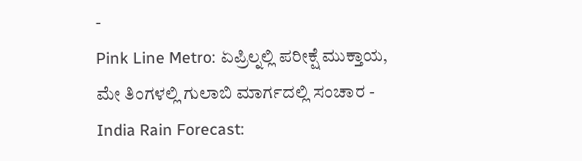-
Pink Line Metro: ಏಪ್ರಿಲ್ನಲ್ಲಿ ಪರೀಕ್ಷೆ ಮುಕ್ತಾಯ, ಮೇ ತಿಂಗಳಲ್ಲಿ ಗುಲಾಬಿ ಮಾರ್ಗದಲ್ಲಿ ಸಂಚಾರ -
India Rain Forecast: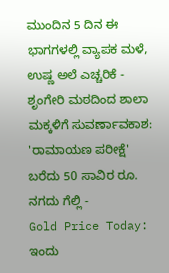ಮುಂದಿನ 5 ದಿನ ಈ ಭಾಗಗಳಲ್ಲಿ ವ್ಯಾಪಕ ಮಳೆ, ಉಷ್ಣ ಅಲೆ ಎಚ್ಚರಿಕೆ -
ಶೃಂಗೇರಿ ಮಠದಿಂದ ಶಾಲಾ ಮಕ್ಕಳಿಗೆ ಸುವರ್ಣಾವಕಾಶ: 'ರಾಮಾಯಣ ಪರೀಕ್ಷೆ' ಬರೆದು 50 ಸಾವಿರ ರೂ. ನಗದು ಗೆಲ್ಲಿ -
Gold Price Today: ಇಂದು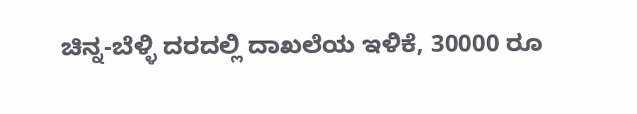ಚಿನ್ನ-ಬೆಳ್ಳಿ ದರದಲ್ಲಿ ದಾಖಲೆಯ ಇಳಿಕೆ, 30000 ರೂ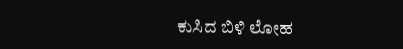ಕುಸಿದ ಬಿಳಿ ಲೋಹ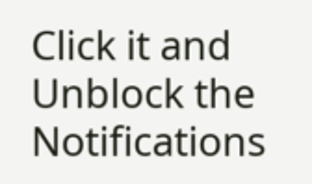Click it and Unblock the Notifications